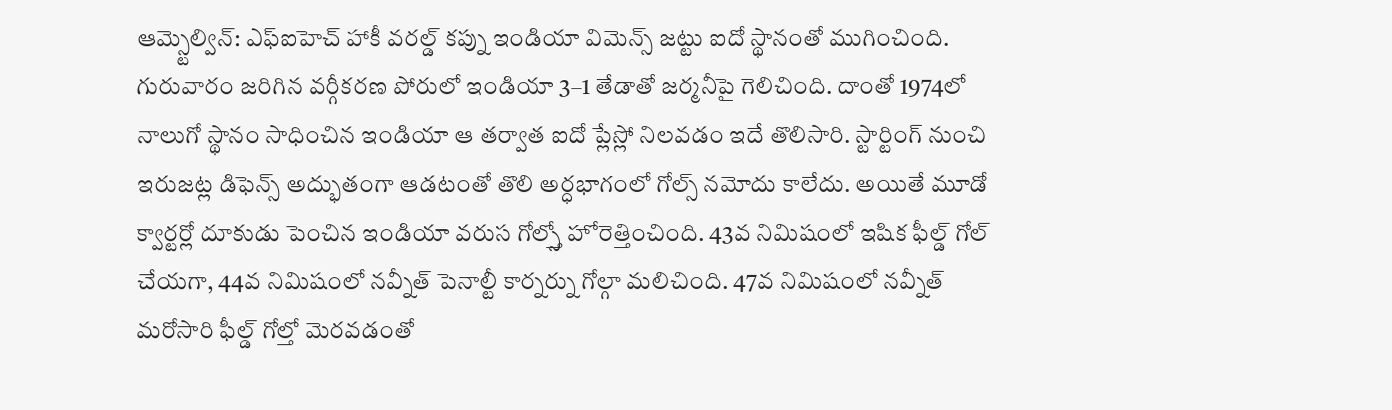ఆమ్స్టెల్విన్: ఎఫ్ఐహెచ్ హాకీ వరల్డ్ కప్ను ఇండియా విమెన్స్ జట్టు ఐదో స్థానంతో ముగించింది. గురువారం జరిగిన వర్గీకరణ పోరులో ఇండియా 3–1 తేడాతో జర్మనీపై గెలిచింది. దాంతో 1974లో నాలుగో స్థానం సాధించిన ఇండియా ఆ తర్వాత ఐదో ప్లేస్లో నిలవడం ఇదే తొలిసారి. స్టార్టింగ్ నుంచి ఇరుజట్ల డిఫెన్స్ అద్భుతంగా ఆడటంతో తొలి అర్ధభాగంలో గోల్స్ నమోదు కాలేదు. అయితే మూడో క్వార్టర్లో దూకుడు పెంచిన ఇండియా వరుస గోల్స్తో హోరెత్తించింది. 43వ నిమిషంలో ఇషిక ఫీల్డ్ గోల్ చేయగా, 44వ నిమిషంలో నవ్నీత్ పెనాల్టీ కార్నర్ను గోల్గా మలిచింది. 47వ నిమిషంలో నవ్నీత్ మరోసారి ఫీల్డ్ గోల్తో మెరవడంతో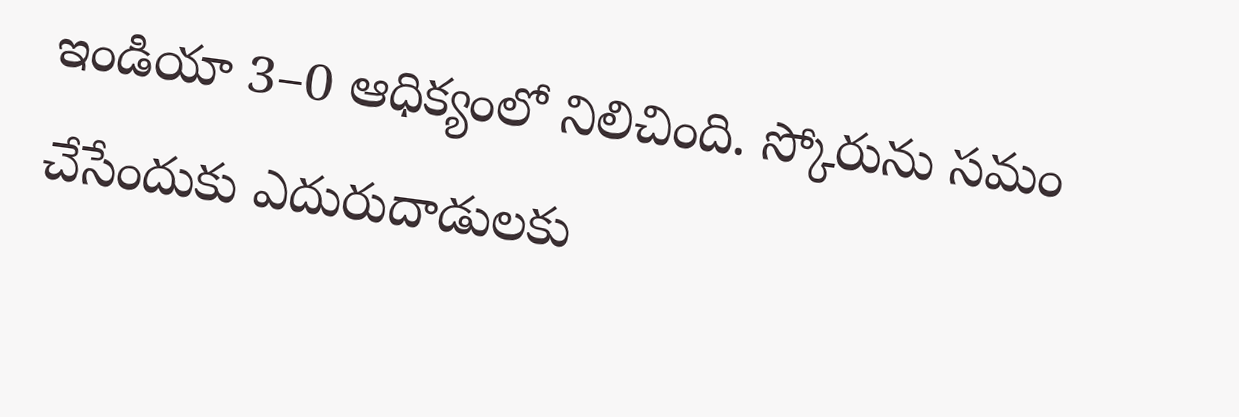ఇండియా 3–0 ఆధిక్యంలో నిలిచింది. స్కోరును సమం చేసేందుకు ఎదురుదాడులకు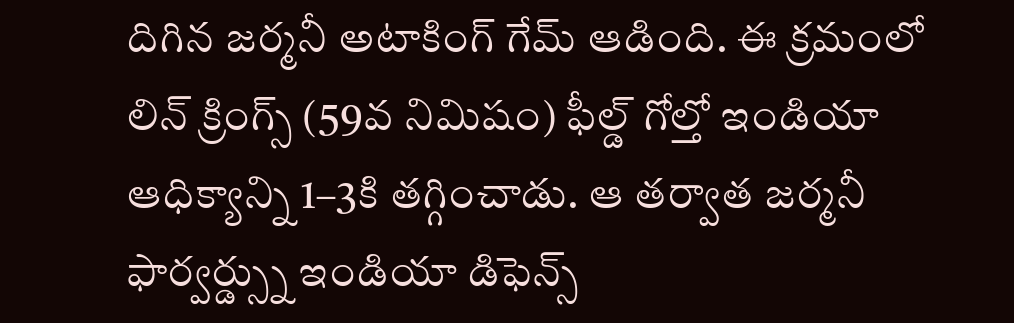దిగిన జర్మనీ అటాకింగ్ గేమ్ ఆడింది. ఈ క్రమంలో లిన్ క్రింగ్స్ (59వ నిమిషం) ఫీల్డ్ గోల్తో ఇండియా ఆధిక్యాన్ని 1–3కి తగ్గించాడు. ఆ తర్వాత జర్మనీ ఫార్వర్డ్స్ను ఇండియా డిఫెన్స్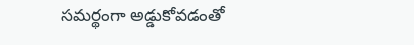సమర్థంగా అడ్డుకోవడంతో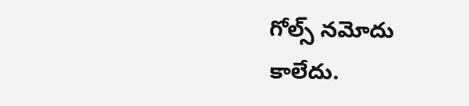గోల్స్ నమోదు కాలేదు.